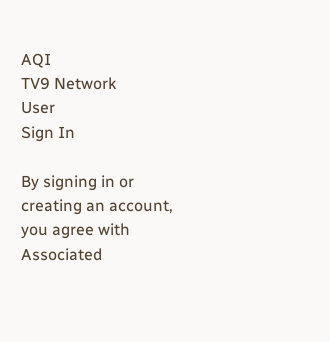AQI
TV9 Network
User
Sign In

By signing in or creating an account, you agree with Associated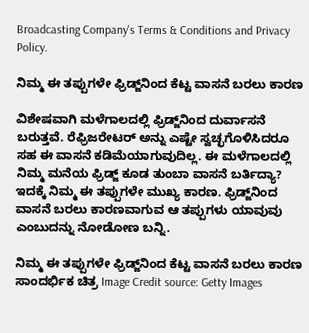Broadcasting Company's Terms & Conditions and Privacy Policy.

ನಿಮ್ಮ ಈ ತಪ್ಪುಗಳೇ ಫ್ರಿಡ್ಜ್‌ನಿಂದ ಕೆಟ್ಟ ವಾಸನೆ ಬರಲು ಕಾರಣ

ವಿಶೇಷವಾಗಿ ಮಳೆಗಾಲದಲ್ಲಿ ಫ್ರಿಡ್ಜ್‌ನಿಂದ ದುರ್ವಾಸನೆ ಬರುತ್ತವೆ. ರೆಫ್ರಿಜರೇಟರ್‌ ಅನ್ನು ಎಷ್ಟೇ ಸ್ವಚ್ಛಗೊಳಿಸಿದರೂ ಸಹ ಈ ವಾಸನೆ ಕಡಿಮೆಯಾಗುವುದಿಲ್ಲ. ಈ ಮಳೆಗಾಲದಲ್ಲಿ ನಿಮ್ಮ ಮನೆಯ ಫ್ರಿಡ್ಜ್‌ ಕೂಡ ತುಂಬಾ ವಾಸನೆ ಬರ್ತಿದ್ಯಾ? ಇದಕ್ಕೆ ನಿಮ್ಮ ಈ ತಪ್ಪುಗಳೇ ಮುಖ್ಯ ಕಾರಣ. ಫ್ರಿಡ್ಜ್‌ನಿಂದ ವಾಸನೆ ಬರಲು ಕಾರಣವಾಗುವ ಆ ತಪ್ಪುಗಳು ಯಾವುವು ಎಂಬುದನ್ನು ನೋಡೋಣ ಬನ್ನಿ.

ನಿಮ್ಮ ಈ ತಪ್ಪುಗಳೇ ಫ್ರಿಡ್ಜ್‌ನಿಂದ ಕೆಟ್ಟ ವಾಸನೆ ಬರಲು ಕಾರಣ
ಸಾಂದರ್ಭಿಕ ಚಿತ್ರ Image Credit source: Getty Images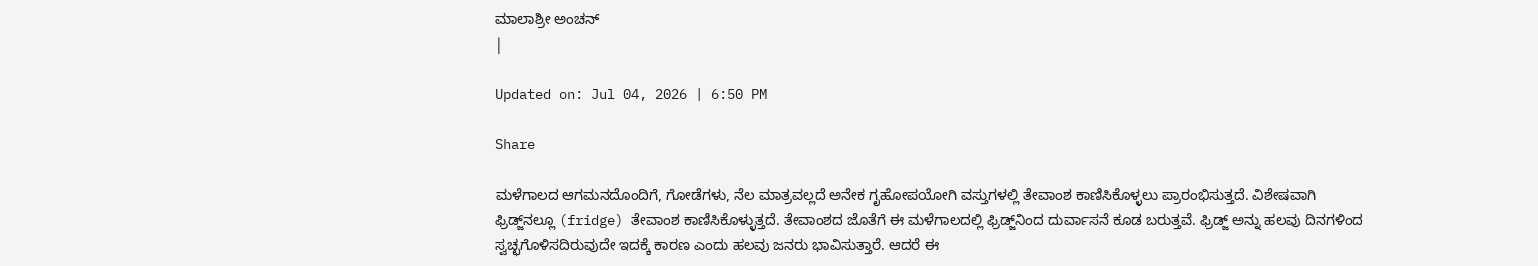ಮಾಲಾಶ್ರೀ ಅಂಚನ್
|

Updated on: Jul 04, 2026 | 6:50 PM

Share

ಮಳೆಗಾಲದ ಆಗಮನದೊಂದಿಗೆ, ಗೋಡೆಗಳು, ನೆಲ ಮಾತ್ರವಲ್ಲದೆ ಅನೇಕ ಗೃಹೋಪಯೋಗಿ ವಸ್ತುಗಳಲ್ಲಿ ತೇವಾಂಶ ಕಾಣಿಸಿಕೊಳ್ಳಲು ಪ್ರಾರಂಭಿಸುತ್ತದೆ. ವಿಶೇಷವಾಗಿ ಫ್ರಿಡ್ಜ್‌ನಲ್ಲೂ (fridge) ತೇವಾಂಶ ಕಾಣಿಸಿಕೊಳ್ಳುತ್ತದೆ. ತೇವಾಂಶದ ಜೊತೆಗೆ ಈ ಮಳೆಗಾಲದಲ್ಲಿ ಫ್ರಿಡ್ಜ್‌ನಿಂದ ದುರ್ವಾಸನೆ ಕೂಡ ಬರುತ್ತವೆ. ಫ್ರಿಡ್ಜ್‌ ಅನ್ನು ಹಲವು ದಿನಗಳಿಂದ ಸ್ವಚ್ಛಗೊಳಿಸದಿರುವುದೇ ಇದಕ್ಕೆ ಕಾರಣ ಎಂದು ಹಲವು ಜನರು ಭಾವಿಸುತ್ತಾರೆ. ಆದರೆ ಈ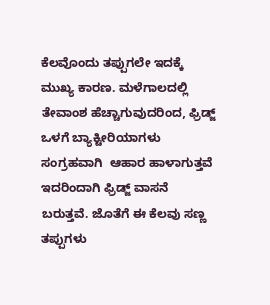ಕೆಲವೊಂದು ತಪ್ಪುಗಲೇ ಇದಕ್ಕೆ ಮುಖ್ಯ ಕಾರಣ. ಮಳೆಗಾಲದಲ್ಲಿ ತೇವಾಂಶ ಹೆಚ್ಚಾಗುವುದರಿಂದ, ಫ್ರಿಡ್ಜ್ ಒಳಗೆ ಬ್ಯಾಕ್ಟೀರಿಯಾಗಳು ಸಂಗ್ರಹವಾಗಿ  ಆಹಾರ ಹಾಳಾಗುತ್ತವೆ ಇದರಿಂದಾಗಿ ಫ್ರಿಡ್ಜ್‌ ವಾಸನೆ ಬರುತ್ತವೆ. ಜೊತೆಗೆ ಈ ಕೆಲವು ಸಣ್ಣ ತಪ್ಪುಗಳು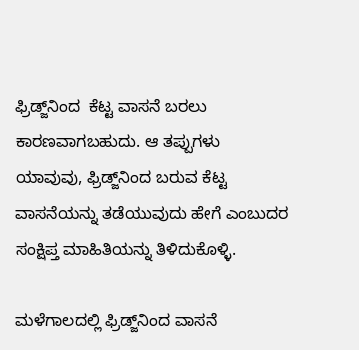ಫ್ರಿಡ್ಜ್‌ನಿಂದ  ಕೆಟ್ಟ ವಾಸನೆ ಬರಲು ಕಾರಣವಾಗಬಹುದು. ಆ ತಪ್ಪುಗಳು ಯಾವುವು, ಫ್ರಿಡ್ಜ್‌ನಿಂದ ಬರುವ ಕೆಟ್ಟ ವಾಸನೆಯನ್ನು ತಡೆಯುವುದು ಹೇಗೆ ಎಂಬುದರ ಸಂಕ್ಷಿಪ್ತ ಮಾಹಿತಿಯನ್ನು ತಿಳಿದುಕೊಳ್ಳಿ.

ಮಳೆಗಾಲದಲ್ಲಿ ಫ್ರಿಡ್ಜ್‌ನಿಂದ ವಾಸನೆ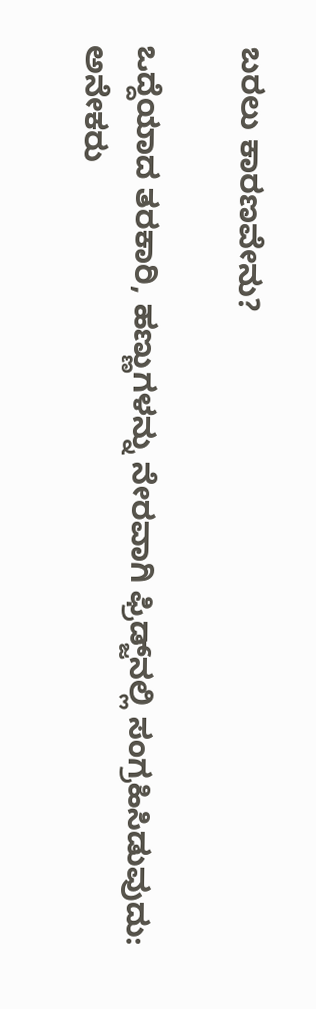ಬರಲು ಕಾರಣವೇನು?

ಒದ್ದೆಯಾದ ತರಕಾರಿ, ಹಣ್ಣುಗಳನ್ನು ನೇರವಾಗಿ ಫ್ರಿಡ್ಜ್‌ನಲ್ಲಿ ಸಂಗ್ರಹಿಸಿಡುವುದು: ಅನೇಕರು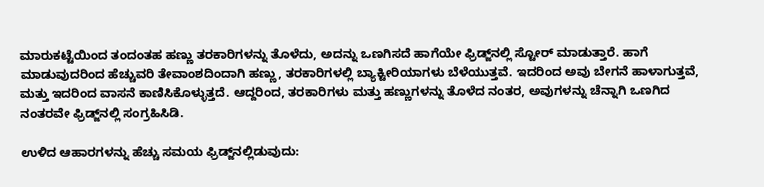ಮಾರುಕಟ್ಟೆಯಿಂದ ತಂದಂತಹ ಹಣ್ಣು ತರಕಾರಿಗಳನ್ನು ತೊಳೆದು, ಅದನ್ನು ಒಣಗಿಸದೆ ಹಾಗೆಯೇ ಫ್ರಿಡ್ಜ್‌ನಲ್ಲಿ ಸ್ಟೋರ್‌ ಮಾಡುತ್ತಾರೆ. ಹಾಗೆ ಮಾಡುವುದರಿಂದ ಹೆಚ್ಚುವರಿ ತೇವಾಂಶದಿಂದಾಗಿ ಹಣ್ಣು, ತರಕಾರಿಗಳಲ್ಲಿ ಬ್ಯಾಕ್ಟೀರಿಯಾಗಳು ಬೆಳೆಯುತ್ತವೆ. ಇದರಿಂದ ಅವು ಬೇಗನೆ ಹಾಳಾಗುತ್ತವೆ, ಮತ್ತು ಇದರಿಂದ ವಾಸನೆ ಕಾಣಿಸಿಕೊಳ್ಳುತ್ತದೆ. ಆದ್ದರಿಂದ, ತರಕಾರಿಗಳು ಮತ್ತು ಹಣ್ಣುಗಳನ್ನು ತೊಳೆದ ನಂತರ, ಅವುಗಳನ್ನು ಚೆನ್ನಾಗಿ ಒಣಗಿದ ನಂತರವೇ ಫ್ರಿಡ್ಜ್‌ನಲ್ಲಿ ಸಂಗ್ರಹಿಸಿಡಿ.

ಉಳಿದ ಆಹಾರಗಳನ್ನು ಹೆಚ್ಚು ಸಮಯ ಫ್ರಿಡ್ಜ್‌ನಲ್ಲಿಡುವುದು: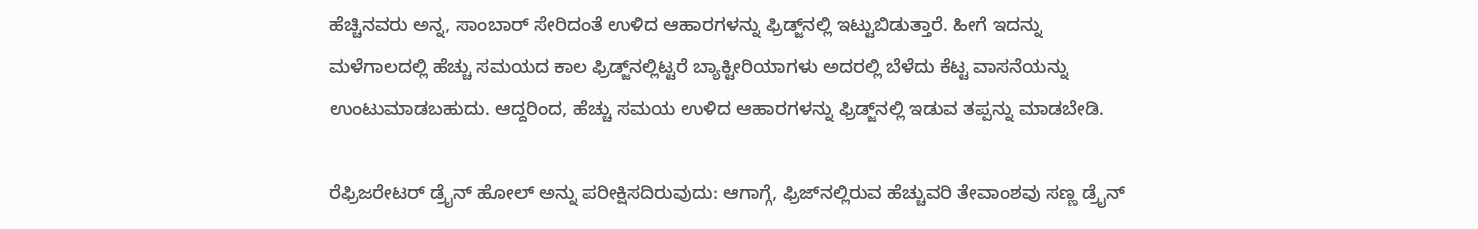ಹೆಚ್ಚಿನವರು ಅನ್ನ, ಸಾಂಬಾರ್‌ ಸೇರಿದಂತೆ ಉಳಿದ ಆಹಾರಗಳನ್ನು ಫ್ರಿಡ್ಜ್‌ನಲ್ಲಿ ಇಟ್ಟುಬಿಡುತ್ತಾರೆ. ಹೀಗೆ ಇದನ್ನು ಮಳೆಗಾಲದಲ್ಲಿ ಹೆಚ್ಚು ಸಮಯದ ಕಾಲ ಫ್ರಿಡ್ಜ್‌ನಲ್ಲಿಟ್ಟರೆ ಬ್ಯಾಕ್ಟೀರಿಯಾಗಳು ಅದರಲ್ಲಿ ಬೆಳೆದು ಕೆಟ್ಟ ವಾಸನೆಯನ್ನು ಉಂಟುಮಾಡಬಹುದು. ಆದ್ದರಿಂದ, ಹೆಚ್ಚು ಸಮಯ ಉಳಿದ ಆಹಾರಗಳನ್ನು ಫ್ರಿಡ್ಜ್‌ನಲ್ಲಿ ಇಡುವ ತಪ್ಪನ್ನು ಮಾಡಬೇಡಿ.

ರೆಫ್ರಿಜರೇಟರ್ ಡ್ರೈನ್ ಹೋಲ್ ಅನ್ನು ಪರೀಕ್ಷಿಸದಿರುವುದು: ಆಗಾಗ್ಗೆ, ಫ್ರಿಜ್‌ನಲ್ಲಿರುವ ಹೆಚ್ಚುವರಿ ತೇವಾಂಶವು ಸಣ್ಣ ಡ್ರೈನ್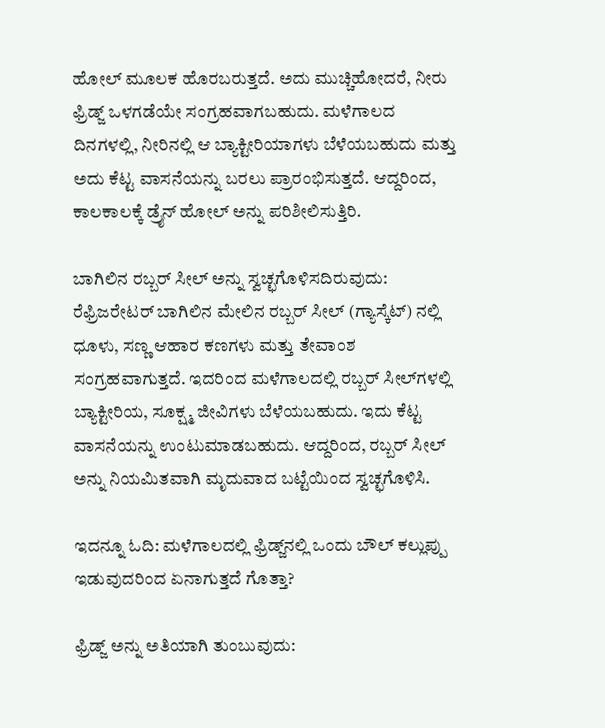ಹೋಲ್ ಮೂಲಕ ಹೊರಬರುತ್ತದೆ. ಅದು ಮುಚ್ಚಿಹೋದರೆ, ನೀರು ಫ್ರಿಡ್ಜ್‌ ಒಳಗಡೆಯೇ ಸಂಗ್ರಹವಾಗಬಹುದು. ಮಳೆಗಾಲದ ದಿನಗಳಲ್ಲಿ, ನೀರಿನಲ್ಲಿ ಆ ಬ್ಯಾಕ್ಟೀರಿಯಾಗಳು ಬೆಳೆಯಬಹುದು ಮತ್ತು ಅದು ಕೆಟ್ಟ ವಾಸನೆಯನ್ನು ಬರಲು ಪ್ರಾರಂಭಿಸುತ್ತದೆ. ಆದ್ದರಿಂದ, ಕಾಲಕಾಲಕ್ಕೆ ಡ್ರೈನ್ ಹೋಲ್ ಅನ್ನು ಪರಿಶೀಲಿಸುತ್ತಿರಿ.

ಬಾಗಿಲಿನ ರಬ್ಬರ್ ಸೀಲ್ ಅನ್ನು ಸ್ವಚ್ಛಗೊಳಿಸದಿರುವುದು: ರೆಫ್ರಿಜರೇಟರ್ ಬಾಗಿಲಿನ ಮೇಲಿನ ರಬ್ಬರ್ ಸೀಲ್ (ಗ್ಯಾಸ್ಕೆಟ್) ನಲ್ಲಿ ಧೂಳು, ಸಣ್ಣ ಆಹಾರ ಕಣಗಳು ಮತ್ತು ತೇವಾಂಶ ಸಂಗ್ರಹವಾಗುತ್ತದೆ. ಇದರಿಂದ ಮಳೆಗಾಲದಲ್ಲಿ ರಬ್ಬರ್‌ ಸೀಲ್‌ಗಳಲ್ಲಿ ಬ್ಯಾಕ್ಟೀರಿಯ, ಸೂಕ್ಷ್ಮ ಜೀವಿಗಳು ಬೆಳೆಯಬಹುದು. ಇದು ಕೆಟ್ಟ ವಾಸನೆಯನ್ನು ಉಂಟುಮಾಡಬಹುದು. ಆದ್ದರಿಂದ, ರಬ್ಬರ್ ಸೀಲ್ ಅನ್ನು ನಿಯಮಿತವಾಗಿ ಮೃದುವಾದ ಬಟ್ಟೆಯಿಂದ ಸ್ವಚ್ಛಗೊಳಿಸಿ.

ಇದನ್ನೂ ಓದಿ: ಮಳೆಗಾಲದಲ್ಲಿ ಫ್ರಿಡ್ಜ್‌ನಲ್ಲಿ ಒಂದು ಬೌಲ್‌ ಕಲ್ಲುಪ್ಪು ಇಡುವುದರಿಂದ ಏನಾಗುತ್ತದೆ ಗೊತ್ತಾ?

ಫ್ರಿಡ್ಜ್ ಅನ್ನು ಅತಿಯಾಗಿ ತುಂಬುವುದು: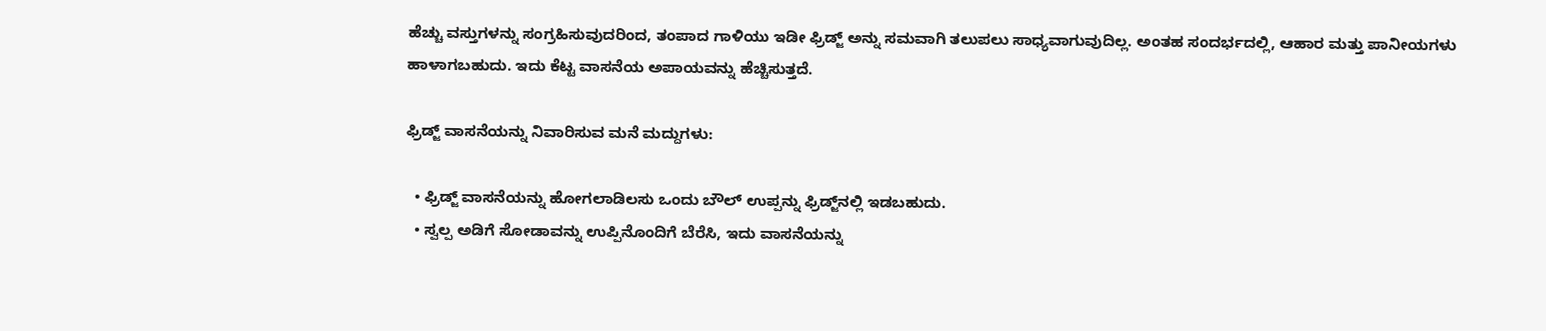ಹೆಚ್ಚು ವಸ್ತುಗಳನ್ನು ಸಂಗ್ರಹಿಸುವುದರಿಂದ, ತಂಪಾದ ಗಾಳಿಯು ಇಡೀ ಫ್ರಿಡ್ಜ್ ಅನ್ನು ಸಮವಾಗಿ ತಲುಪಲು ಸಾಧ್ಯವಾಗುವುದಿಲ್ಲ. ಅಂತಹ ಸಂದರ್ಭದಲ್ಲಿ, ಆಹಾರ ಮತ್ತು ಪಾನೀಯಗಳು ಹಾಳಾಗಬಹುದು. ಇದು ಕೆಟ್ಟ ವಾಸನೆಯ ಅಪಾಯವನ್ನು ಹೆಚ್ಚಿಸುತ್ತದೆ.

ಫ್ರಿಡ್ಜ್‌ ವಾಸನೆಯನ್ನು ನಿವಾರಿಸುವ ಮನೆ ಮದ್ದುಗಳು:

  • ಫ್ರಿಡ್ಜ್‌ ವಾಸನೆಯನ್ನು ಹೋಗಲಾಡಿಲಸು ಒಂದು ಬೌಲ್‌ ಉಪ್ಪನ್ನು ಫ್ರಿಡ್ಜ್‌ನಲ್ಲಿ ಇಡಬಹುದು.
  • ಸ್ವಲ್ಪ ಅಡಿಗೆ ಸೋಡಾವನ್ನು ಉಪ್ಪಿನೊಂದಿಗೆ ಬೆರೆಸಿ, ಇದು ವಾಸನೆಯನ್ನು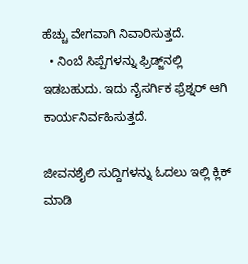ಹೆಚ್ಚು ವೇಗವಾಗಿ ನಿವಾರಿಸುತ್ತದೆ.
  • ನಿಂಬೆ ಸಿಪ್ಪೆಗಳನ್ನು ಫ್ರಿಡ್ಜ್‌ನಲ್ಲಿ ಇಡಬಹುದು. ಇದು ನೈಸರ್ಗಿಕ ಫ್ರೆಶ್ನರ್ ಆಗಿ ಕಾರ್ಯನಿರ್ವಹಿಸುತ್ತದೆ.

ಜೀವನಶೈಲಿ ಸುದ್ದಿಗಳನ್ನು ಓದಲು ಇಲ್ಲಿ ಕ್ಲಿಕ್ ಮಾಡಿ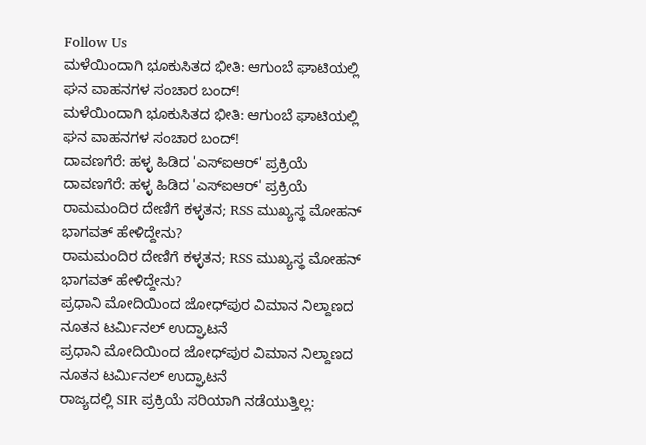Follow Us
ಮಳೆಯಿಂದಾಗಿ ಭೂಕುಸಿತದ ಭೀತಿ: ಆಗುಂಬೆ ಘಾಟಿಯಲ್ಲಿ ಘನ ವಾಹನಗಳ ಸಂಚಾರ ಬಂದ್!
ಮಳೆಯಿಂದಾಗಿ ಭೂಕುಸಿತದ ಭೀತಿ: ಆಗುಂಬೆ ಘಾಟಿಯಲ್ಲಿ ಘನ ವಾಹನಗಳ ಸಂಚಾರ ಬಂದ್!
ದಾವಣಗೆರೆ: ಹಳ್ಳ ಹಿಡಿದ 'ಎಸ್ಐಆರ್' ಪ್ರಕ್ರಿಯೆ
ದಾವಣಗೆರೆ: ಹಳ್ಳ ಹಿಡಿದ 'ಎಸ್ಐಆರ್' ಪ್ರಕ್ರಿಯೆ
ರಾಮಮಂದಿರ ದೇಣಿಗೆ ಕಳ್ಳತನ; RSS ಮುಖ್ಯಸ್ಥ ಮೋಹನ್ ಭಾಗವತ್ ಹೇಳಿದ್ದೇನು?
ರಾಮಮಂದಿರ ದೇಣಿಗೆ ಕಳ್ಳತನ; RSS ಮುಖ್ಯಸ್ಥ ಮೋಹನ್ ಭಾಗವತ್ ಹೇಳಿದ್ದೇನು?
ಪ್ರಧಾನಿ ಮೋದಿಯಿಂದ ಜೋಧ್‌ಪುರ ವಿಮಾನ ನಿಲ್ದಾಣದ ನೂತನ ಟರ್ಮಿನಲ್ ಉದ್ಘಾಟನೆ
ಪ್ರಧಾನಿ ಮೋದಿಯಿಂದ ಜೋಧ್‌ಪುರ ವಿಮಾನ ನಿಲ್ದಾಣದ ನೂತನ ಟರ್ಮಿನಲ್ ಉದ್ಘಾಟನೆ
ರಾಜ್ಯದಲ್ಲಿ SIR ಪ್ರಕ್ರಿಯೆ ಸರಿಯಾಗಿ ನಡೆಯುತ್ತಿಲ್ಲ: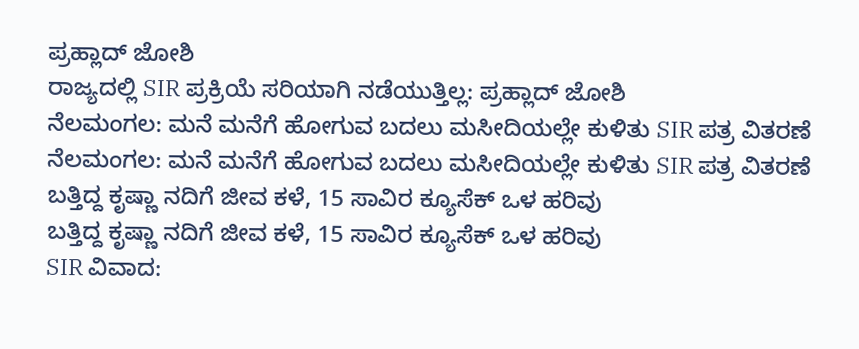ಪ್ರಹ್ಲಾದ್ ಜೋಶಿ
ರಾಜ್ಯದಲ್ಲಿ SIR ಪ್ರಕ್ರಿಯೆ ಸರಿಯಾಗಿ ನಡೆಯುತ್ತಿಲ್ಲ: ಪ್ರಹ್ಲಾದ್ ಜೋಶಿ
ನೆಲಮಂಗಲ: ಮನೆ ಮನೆಗೆ ಹೋಗುವ ಬದಲು ಮಸೀದಿಯಲ್ಲೇ ಕುಳಿತು SIR ಪತ್ರ ವಿತರಣೆ
ನೆಲಮಂಗಲ: ಮನೆ ಮನೆಗೆ ಹೋಗುವ ಬದಲು ಮಸೀದಿಯಲ್ಲೇ ಕುಳಿತು SIR ಪತ್ರ ವಿತರಣೆ
ಬತ್ತಿದ್ದ ಕೃಷ್ಣಾ ನದಿಗೆ ಜೀವ ಕಳೆ, 15 ಸಾವಿರ ಕ್ಯೂಸೆಕ್ ಒಳ ಹರಿವು
ಬತ್ತಿದ್ದ ಕೃಷ್ಣಾ ನದಿಗೆ ಜೀವ ಕಳೆ, 15 ಸಾವಿರ ಕ್ಯೂಸೆಕ್ ಒಳ ಹರಿವು
SIR ವಿವಾದ: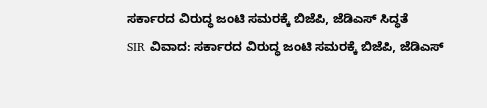ಸರ್ಕಾರದ ವಿರುದ್ಧ ಜಂಟಿ ಸಮರಕ್ಕೆ ಬಿಜೆಪಿ, ಜೆಡಿಎಸ್‌ ಸಿದ್ಧತೆ
SIR ವಿವಾದ: ಸರ್ಕಾರದ ವಿರುದ್ಧ ಜಂಟಿ ಸಮರಕ್ಕೆ ಬಿಜೆಪಿ, ಜೆಡಿಎಸ್‌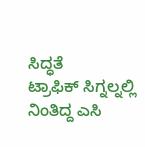ಸಿದ್ಧತೆ
ಟ್ರಾಫಿಕ್ ಸಿಗ್ನಲ್ನಲ್ಲಿ ನಿಂತಿದ್ದ ಎಸಿ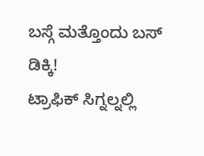ಬಸ್ಗೆ ಮತ್ತೊಂದು ಬಸ್ ಡಿಕ್ಕಿ!
ಟ್ರಾಫಿಕ್ ಸಿಗ್ನಲ್ನಲ್ಲಿ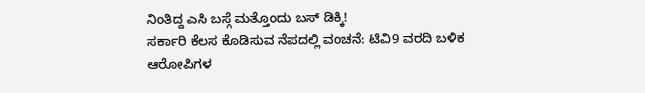ನಿಂತಿದ್ದ ಎಸಿ ಬಸ್ಗೆ ಮತ್ತೊಂದು ಬಸ್ ಡಿಕ್ಕಿ!
ಸರ್ಕಾರಿ ಕೆಲಸ ಕೊಡಿಸುವ ನೆಪದಲ್ಲಿ ವಂಚನೆ: ಟಿವಿ9 ವರದಿ ಬಳಿಕ ಆರೋಪಿಗಳ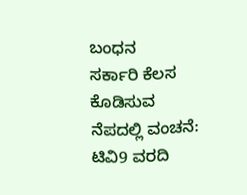ಬಂಧನ
ಸರ್ಕಾರಿ ಕೆಲಸ ಕೊಡಿಸುವ ನೆಪದಲ್ಲಿ ವಂಚನೆ: ಟಿವಿ9 ವರದಿ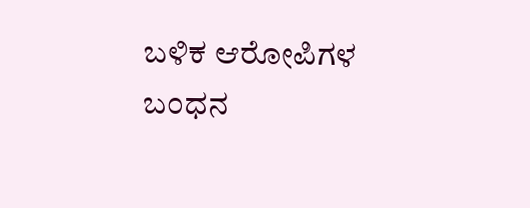ಬಳಿಕ ಆರೋಪಿಗಳ ಬಂಧನ